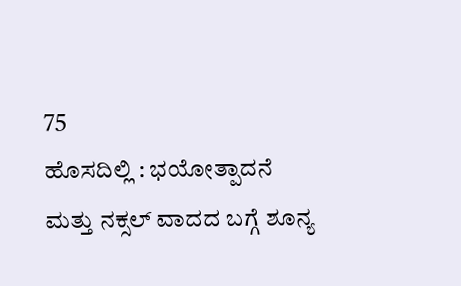75
ಹೊಸದಿಲ್ಲಿ : ಭಯೋತ್ಪಾದನೆ ಮತ್ತು ನಕ್ಸಲ್ ವಾದದ ಬಗ್ಗೆ ಶೂನ್ಯ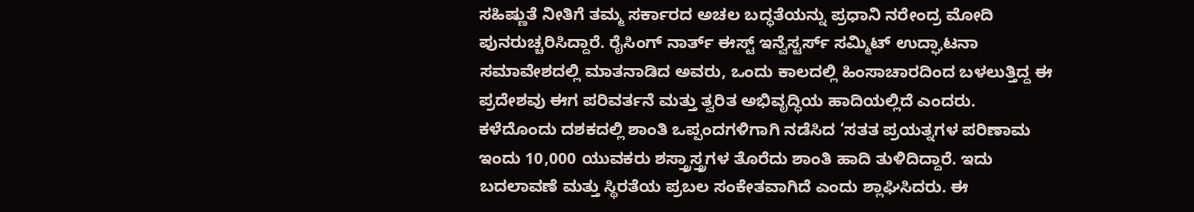ಸಹಿಷ್ಣುತೆ ನೀತಿಗೆ ತಮ್ಮ ಸರ್ಕಾರದ ಅಚಲ ಬದ್ಧತೆಯನ್ನು ಪ್ರಧಾನಿ ನರೇಂದ್ರ ಮೋದಿ ಪುನರುಚ್ಚರಿಸಿದ್ದಾರೆ. ರೈಸಿಂಗ್ ನಾರ್ತ್ ಈಸ್ಟ್ ಇನ್ವೆಸ್ಟರ್ಸ್ ಸಮ್ಮಿಟ್ ಉದ್ಘಾಟನಾ ಸಮಾವೇಶದಲ್ಲಿ ಮಾತನಾಡಿದ ಅವರು, ಒಂದು ಕಾಲದಲ್ಲಿ ಹಿಂಸಾಚಾರದಿಂದ ಬಳಲುತ್ತಿದ್ದ ಈ ಪ್ರದೇಶವು ಈಗ ಪರಿವರ್ತನೆ ಮತ್ತು ತ್ವರಿತ ಅಭಿವೃದ್ಧಿಯ ಹಾದಿಯಲ್ಲಿದೆ ಎಂದರು.
ಕಳೆದೊಂದು ದಶಕದಲ್ಲಿ ಶಾಂತಿ ಒಪ್ಪಂದಗಳಿಗಾಗಿ ನಡೆಸಿದ ‘ಸತತ ಪ್ರಯತ್ನಗಳ ಪರಿಣಾಮ ಇಂದು 10,000 ಯುವಕರು ಶಸ್ತ್ರಾಸ್ತ್ರಗಳ ತೊರೆದು ಶಾಂತಿ ಹಾದಿ ತುಳಿದಿದ್ದಾರೆ. ಇದು ಬದಲಾವಣೆ ಮತ್ತು ಸ್ಥಿರತೆಯ ಪ್ರಬಲ ಸಂಕೇತವಾಗಿದೆ ಎಂದು ಶ್ಲಾಘಿಸಿದರು. ಈ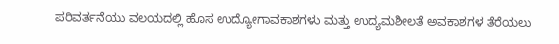ಪರಿವರ್ತನೆಯು ವಲಯದಲ್ಲಿ ಹೊಸ ಉದ್ಯೋಗಾವಕಾಶಗಳು ಮತ್ತು ಉದ್ಯಮಶೀಲತೆ ಅವಕಾಶಗಳ ತೆರೆಯಲು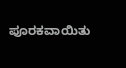ಪೂರಕವಾಯಿತು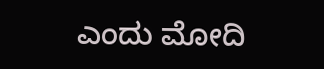ಎಂದು ಮೋದಿ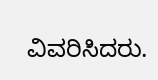ವಿವರಿಸಿದರು.